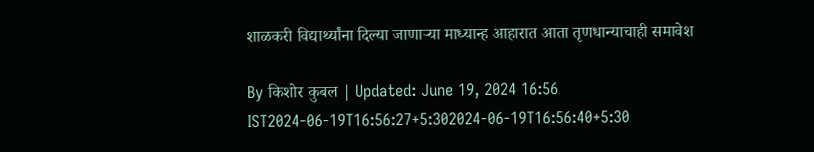शाळकरी विद्यार्थ्यांना दिल्या जाणाऱ्या माध्यान्ह आहारात आता तृणधान्याचाही समावेश

By किशोर कुबल | Updated: June 19, 2024 16:56 IST2024-06-19T16:56:27+5:302024-06-19T16:56:40+5:30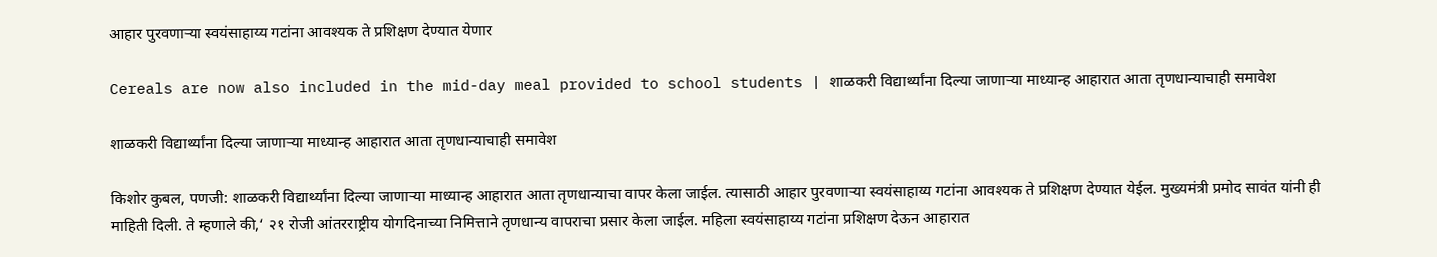आहार पुरवणाऱ्या स्वयंसाहाय्य गटांना आवश्यक ते प्रशिक्षण देण्यात येणार

Cereals are now also included in the mid-day meal provided to school students | शाळकरी विद्यार्थ्यांना दिल्या जाणाऱ्या माध्यान्ह आहारात आता तृणधान्याचाही समावेश

शाळकरी विद्यार्थ्यांना दिल्या जाणाऱ्या माध्यान्ह आहारात आता तृणधान्याचाही समावेश

किशोर कुबल, पणजी: शाळकरी विद्यार्थ्यांना दिल्या जाणाऱ्या माध्यान्ह आहारात आता तृणधान्याचा वापर केला जाईल. त्यासाठी आहार पुरवणाऱ्या स्वयंसाहाय्य गटांना आवश्यक ते प्रशिक्षण देण्यात येईल. मुख्यमंत्री प्रमोद सावंत यांनी ही माहिती दिली. ते म्हणाले की,‘ २१ रोजी आंतरराष्ट्रीय योगदिनाच्या निमित्ताने तृणधान्य वापराचा प्रसार केला जाईल. महिला स्वयंसाहाय्य गटांना प्रशिक्षण देऊन आहारात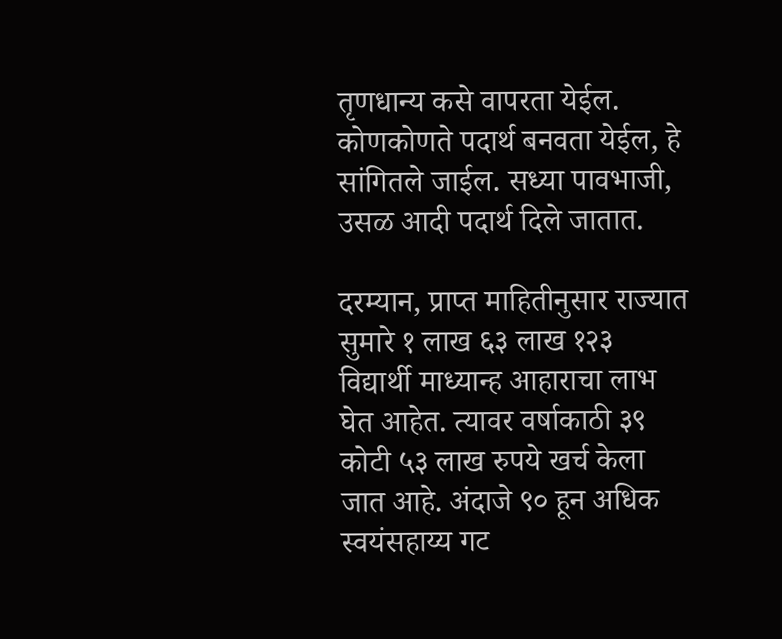तृणधान्य कसे वापरता येईल. कोणकोणते पदार्थ बनवता येईल, हे सांगितले जाईल. सध्या पावभाजी, उसळ आदी पदार्थ दिले जातात.

दरम्यान, प्राप्त माहितीनुसार राज्यात सुमारे १ लाख ६३ लाख १२३ विद्यार्थी माध्यान्ह आहाराचा लाभ घेत आहेत. त्यावर वर्षाकाठी ३९ कोटी ५३ लाख रुपये खर्च केला जात आहे. अंदाजे ९० हून अधिक स्वयंसहाय्य गट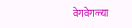वेगवेगळ्या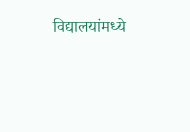विद्यालयांमध्ये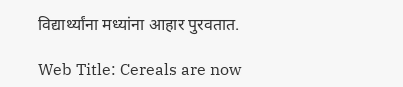विद्यार्थ्यांना मध्यांना आहार पुरवतात.

Web Title: Cereals are now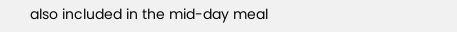also included in the mid-day meal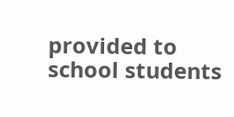provided to school students